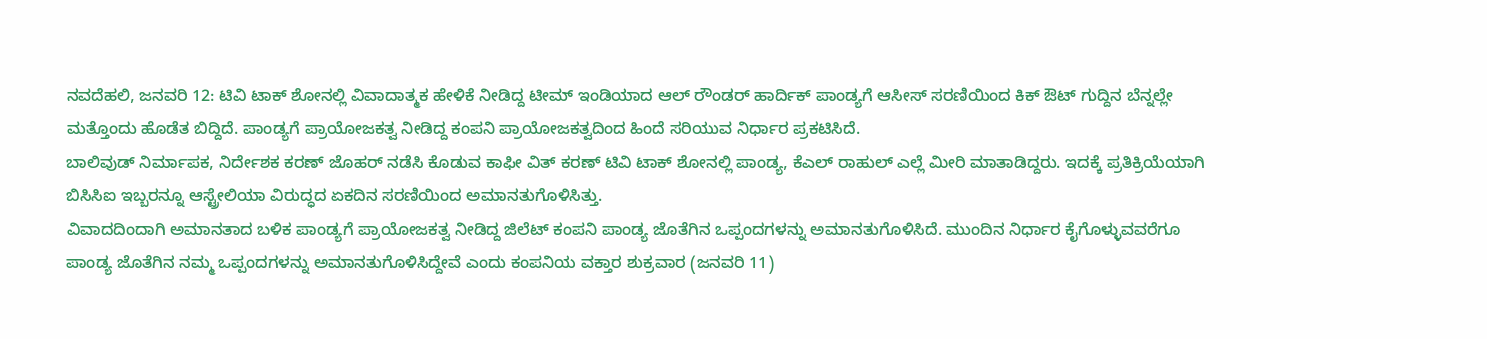ನವದೆಹಲಿ, ಜನವರಿ 12: ಟಿವಿ ಟಾಕ್ ಶೋನಲ್ಲಿ ವಿವಾದಾತ್ಮಕ ಹೇಳಿಕೆ ನೀಡಿದ್ದ ಟೀಮ್ ಇಂಡಿಯಾದ ಆಲ್ ರೌಂಡರ್ ಹಾರ್ದಿಕ್ ಪಾಂಡ್ಯಗೆ ಆಸೀಸ್ ಸರಣಿಯಿಂದ ಕಿಕ್ ಔಟ್ ಗುದ್ದಿನ ಬೆನ್ನಲ್ಲೇ ಮತ್ತೊಂದು ಹೊಡೆತ ಬಿದ್ದಿದೆ. ಪಾಂಡ್ಯಗೆ ಪ್ರಾಯೋಜಕತ್ವ ನೀಡಿದ್ದ ಕಂಪನಿ ಪ್ರಾಯೋಜಕತ್ವದಿಂದ ಹಿಂದೆ ಸರಿಯುವ ನಿರ್ಧಾರ ಪ್ರಕಟಿಸಿದೆ.
ಬಾಲಿವುಡ್ ನಿರ್ಮಾಪಕ, ನಿರ್ದೇಶಕ ಕರಣ್ ಜೊಹರ್ ನಡೆಸಿ ಕೊಡುವ ಕಾಫೀ ವಿತ್ ಕರಣ್ ಟಿವಿ ಟಾಕ್ ಶೋನಲ್ಲಿ ಪಾಂಡ್ಯ, ಕೆಎಲ್ ರಾಹುಲ್ ಎಲ್ಲೆ ಮೀರಿ ಮಾತಾಡಿದ್ದರು. ಇದಕ್ಕೆ ಪ್ರತಿಕ್ರಿಯೆಯಾಗಿ ಬಿಸಿಸಿಐ ಇಬ್ಬರನ್ನೂ ಆಸ್ಟ್ರೇಲಿಯಾ ವಿರುದ್ಧದ ಏಕದಿನ ಸರಣಿಯಿಂದ ಅಮಾನತುಗೊಳಿಸಿತ್ತು.
ವಿವಾದದಿಂದಾಗಿ ಅಮಾನತಾದ ಬಳಿಕ ಪಾಂಡ್ಯಗೆ ಪ್ರಾಯೋಜಕತ್ವ ನೀಡಿದ್ದ ಜಿಲೆಟ್ ಕಂಪನಿ ಪಾಂಡ್ಯ ಜೊತೆಗಿನ ಒಪ್ಪಂದಗಳನ್ನು ಅಮಾನತುಗೊಳಿಸಿದೆ. ಮುಂದಿನ ನಿರ್ಧಾರ ಕೈಗೊಳ್ಳುವವರೆಗೂ ಪಾಂಡ್ಯ ಜೊತೆಗಿನ ನಮ್ಮ ಒಪ್ಪಂದಗಳನ್ನು ಅಮಾನತುಗೊಳಿಸಿದ್ದೇವೆ ಎಂದು ಕಂಪನಿಯ ವಕ್ತಾರ ಶುಕ್ರವಾರ (ಜನವರಿ 11)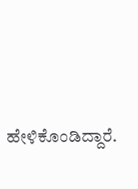ಹೇಳಿಕೊಂಡಿದ್ದಾರೆ.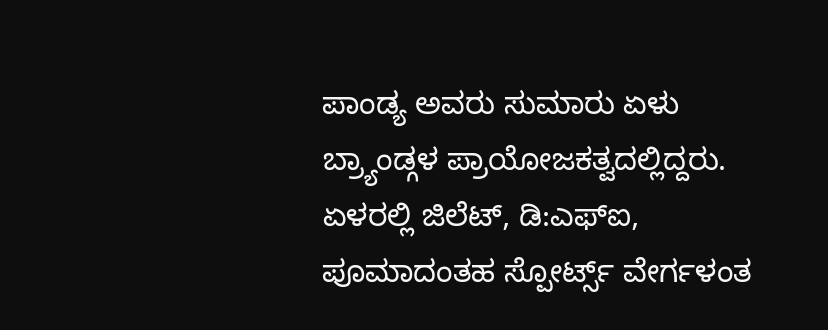ಪಾಂಡ್ಯ ಅವರು ಸುಮಾರು ಏಳು ಬ್ರ್ಯಾಂಡ್ಗಳ ಪ್ರಾಯೋಜಕತ್ವದಲ್ಲಿದ್ದರು. ಏಳರಲ್ಲಿ ಜಿಲೆಟ್, ಡಿ:ಎಫ್ಐ, ಪೂಮಾದಂತಹ ಸ್ಪೋರ್ಟ್ಸ್ ವೇರ್ಗಳಂತ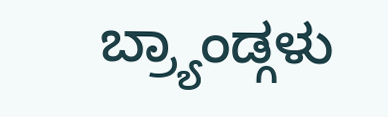ಬ್ರ್ಯಾಂಡ್ಗಳು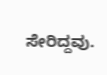ಸೇರಿದ್ದವು.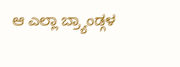ಆ ಎಲ್ಲಾ ಬ್ರ್ಯಾಂಡ್ಗಳ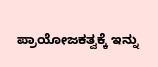ಪ್ರಾಯೋಜಕತ್ವಕ್ಕೆ ಇನ್ನು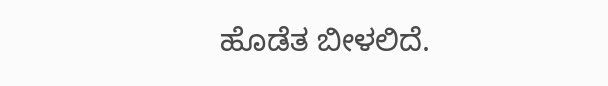ಹೊಡೆತ ಬೀಳಲಿದೆ.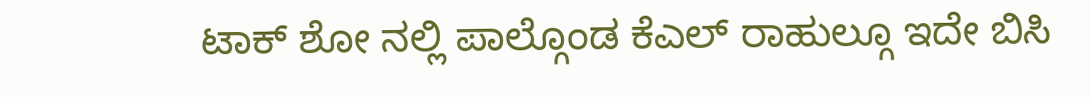ಟಾಕ್ ಶೋ ನಲ್ಲಿ ಪಾಲ್ಗೊಂಡ ಕೆಎಲ್ ರಾಹುಲ್ಗೂ ಇದೇ ಬಿಸಿ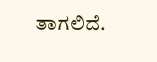ತಾಗಲಿದೆ.